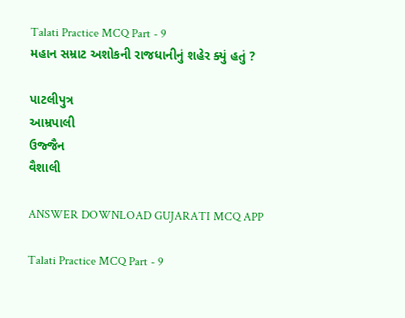Talati Practice MCQ Part - 9
મહાન સમ્રાટ અશોકની રાજધાનીનું શહેર ક્યું હતું ?

પાટલીપુત્ર
આમ્રપાલી
ઉજ્જૈન
વૈશાલી

ANSWER DOWNLOAD GUJARATI MCQ APP

Talati Practice MCQ Part - 9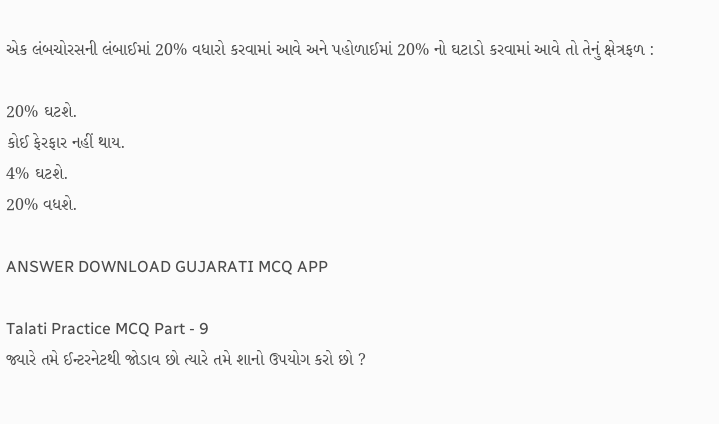એક લંબચોરસની લંબાઈમાં 20% વધારો કરવામાં આવે અને પહોળાઈમાં 20% નો ઘટાડો કરવામાં આવે તો તેનું ક્ષેત્રફળ :

20% ઘટશે.
કોઈ ફેરફાર નહીં થાય.
4% ઘટશે.
20% વધશે.

ANSWER DOWNLOAD GUJARATI MCQ APP

Talati Practice MCQ Part - 9
જ્યારે તમે ઈન્ટરનેટથી જોડાવ છો ત્યારે તમે શાનો ઉપયોગ કરો છો ?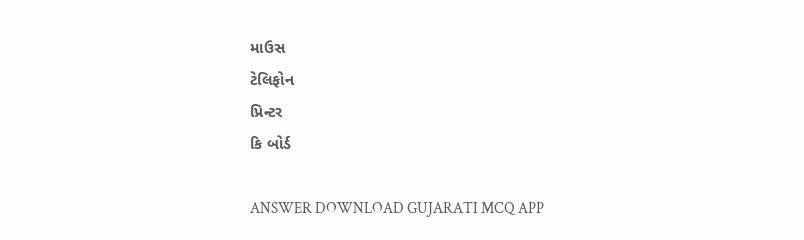માઉસ
ટેલિફોન
પ્રિન્ટર
કિ બોર્ડ

ANSWER DOWNLOAD GUJARATI MCQ APP